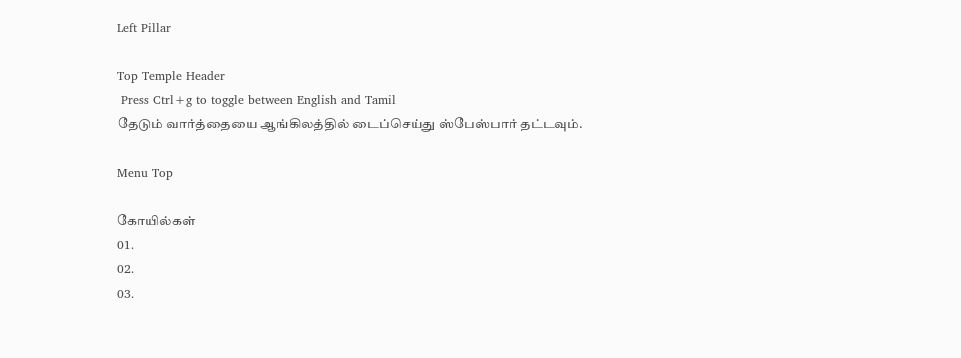Left Pillar

Top Temple Header
 Press Ctrl+g to toggle between English and Tamil
தேடும் வார்த்தையை ஆங்கிலத்தில் டைப்செய்து ஸ்பேஸ்பார் தட்டவும்.

Menu Top

கோயில்கள்
01.
02.
03.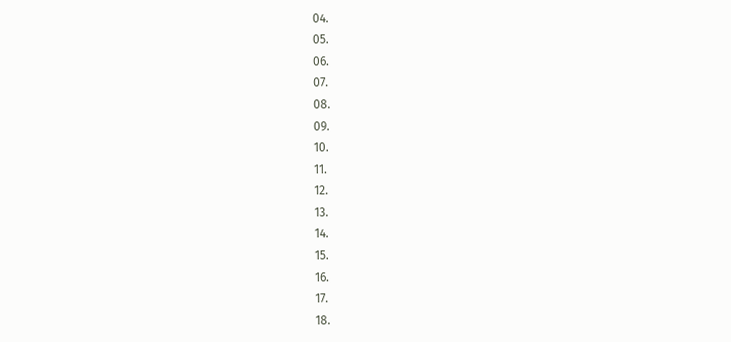04.
05.
06.
07.
08.
09.
10.
11.
12.
13.
14.
15.
16.
17.
18.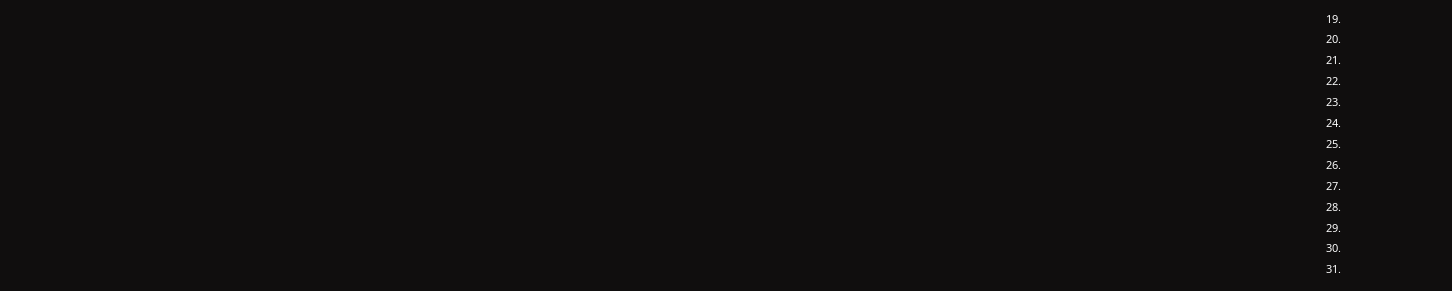19.
20.
21.
22.
23.
24.
25.
26.
27.
28.
29.
30.
31.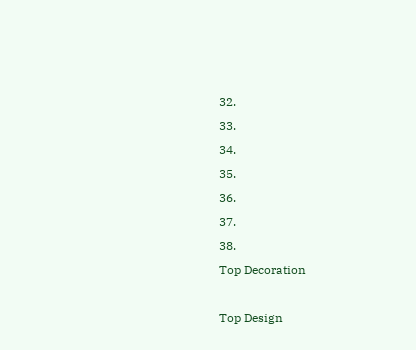32.
33.
34.
35.
36.
37.
38.
Top Decoration

Top Design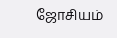ஜோசியம்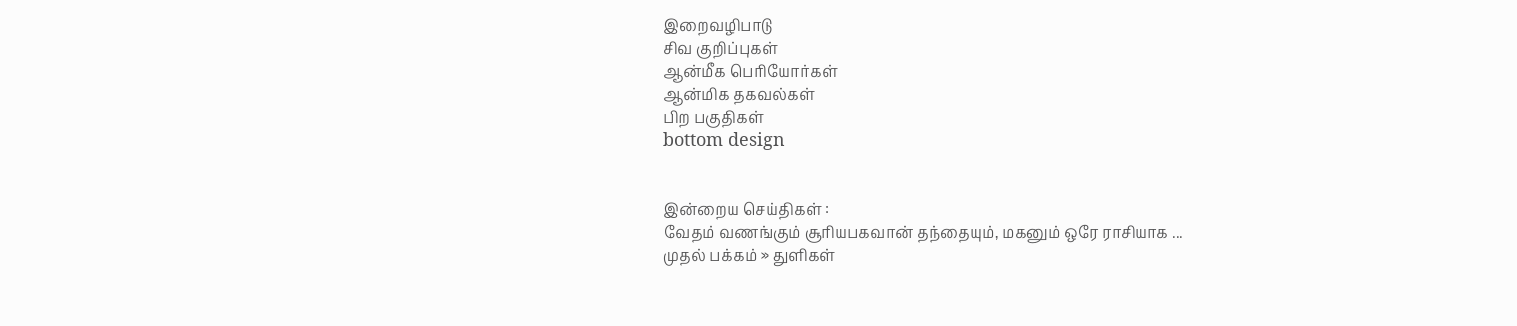இறைவழிபாடு
சிவ குறிப்புகள்
ஆன்மீக பெரியோர்கள்
ஆன்மிக தகவல்கள்
பிற பகுதிகள்
bottom design


இன்றைய செய்திகள் :
வேதம் வணங்கும் சூரியபகவான் தந்தையும், மகனும் ஒரே ராசியாக ...
முதல் பக்கம் » துளிகள்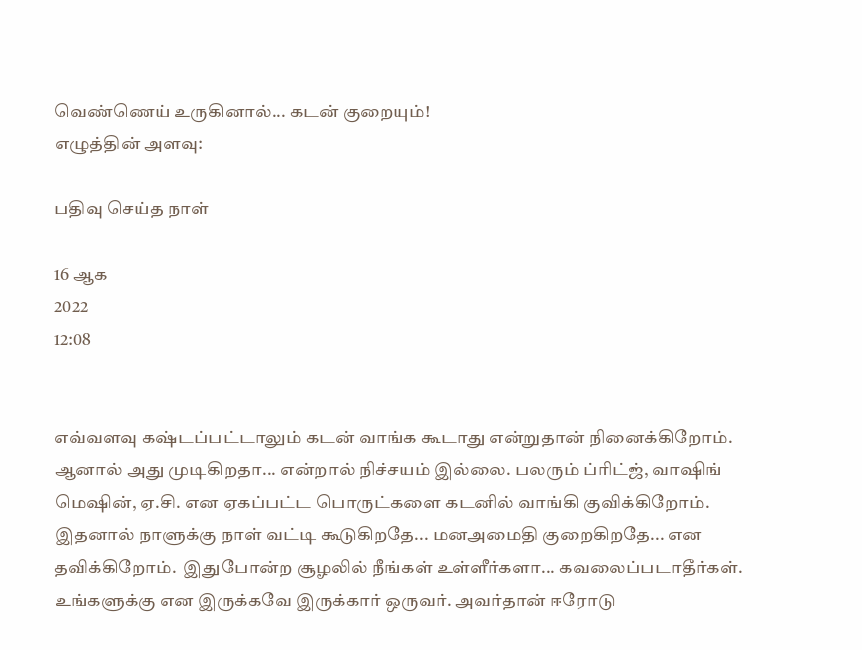வெண்ணெய் உருகினால்... கடன் குறையும்!
எழுத்தின் அளவு:

பதிவு செய்த நாள்

16 ஆக
2022
12:08


எவ்வளவு கஷ்டப்பட்டாலும் கடன் வாங்க கூடாது என்றுதான் நினைக்கிறோம். ஆனால் அது முடிகிறதா... என்றால் நிச்சயம் இல்லை. பலரும் ப்ரிட்ஜ், வாஷிங் மெஷின், ஏ.சி. என ஏகப்பட்ட பொருட்களை கடனில் வாங்கி குவிக்கிறோம். இதனால் நாளுக்கு நாள் வட்டி கூடுகிறதே... மனஅமைதி குறைகிறதே... என தவிக்கிறோம்.  இதுபோன்ற சூழலில் நீங்கள் உள்ளீர்களா... கவலைப்படாதீர்கள். உங்களுக்கு என இருக்கவே இருக்கார் ஒருவர். அவர்தான் ஈரோடு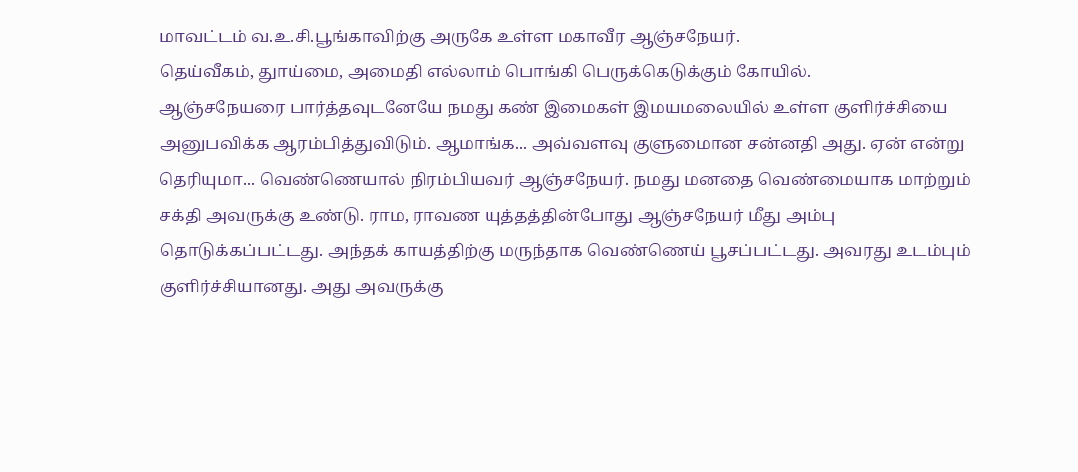மாவட்டம் வ.உ.சி.பூங்காவிற்கு அருகே உள்ள மகாவீர ஆஞ்சநேயர்.
தெய்வீகம், துாய்மை, அமைதி எல்லாம் பொங்கி பெருக்கெடுக்கும் கோயில்.
ஆஞ்சநேயரை பார்த்தவுடனேயே நமது கண் இமைகள் இமயமலையில் உள்ள குளிர்ச்சியை அனுபவிக்க ஆரம்பித்துவிடும். ஆமாங்க... அவ்வளவு குளுமைான சன்னதி அது. ஏன் என்று தெரியுமா... வெண்ணெயால் நிரம்பியவர் ஆஞ்சநேயர். நமது மனதை வெண்மையாக மாற்றும் சக்தி அவருக்கு உண்டு. ராம, ராவண யுத்தத்தின்போது ஆஞ்சநேயர் மீது அம்பு தொடுக்கப்பட்டது. அந்தக் காயத்திற்கு மருந்தாக வெண்ணெய் பூசப்பட்டது. அவரது உடம்பும் குளிர்ச்சியானது. அது அவருக்கு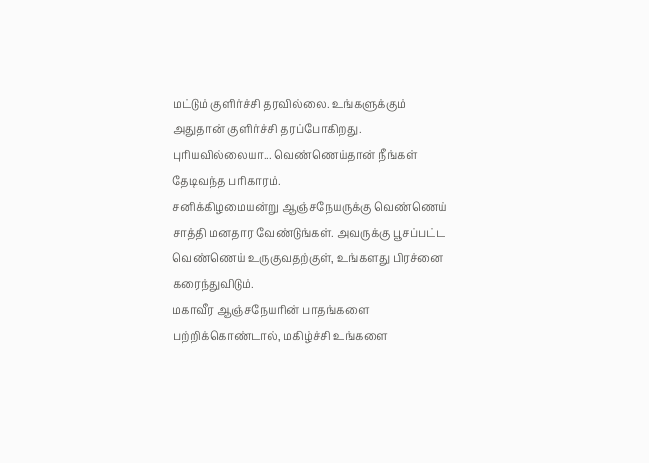மட்டும் குளிர்ச்சி தரவில்லை. உங்களுக்கும் அதுதான் குளிர்ச்சி தரப்போகிறது. புரியவில்லையா... வெண்ணெய்தான் நீங்கள் தேடிவந்த பரிகாரம்.
சனிக்கிழமையன்று ஆஞ்சநேயருக்கு வெண்ணெய் சாத்தி மனதார வேண்டுங்கள். அவருக்கு பூசப்பட்ட வெண்ணெய் உருகுவதற்குள், உங்களது பிரச்னை கரைந்துவிடும்.
மகாவீர ஆஞ்சநேயரின் பாதங்களை பற்றிக்கொண்டால், மகிழ்ச்சி உங்களை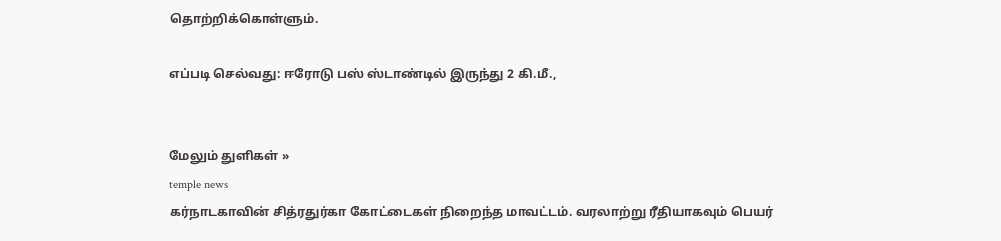தொற்றிக்கொள்ளும்.

எப்படி செல்வது: ஈரோடு பஸ் ஸ்டாண்டில் இருந்து 2 கி.மீ.,


மேலும் துளிகள் »
temple news
கர்நாடகாவின் சித்ரதுர்கா கோட்டைகள் நிறைந்த மாவட்டம். வரலாற்று ரீதியாகவும் பெயர்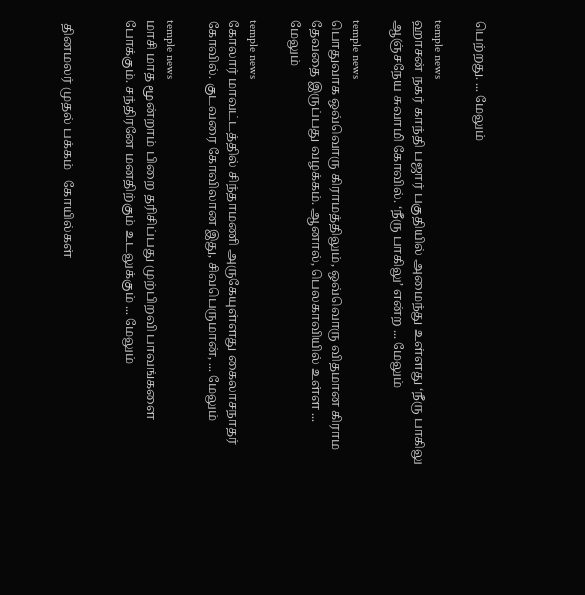பெற்றது. ... மேலும்

temple news
ஹாசன் நகர் காந்தி பஜார் பகுதியில் அமைந்து உள்ளது ‘நீரு பாகிலு ஆஞ்சநேய சுவாமி கோவில். ‘நீரு பாகிலு’ என்ற ... மேலும்

temple news
பொதுவாக ஒவ்வொரு கிராமத்திலும், ஒவ்வொரு விதமான கிராம தேவதை இருப்பது வழக்கம். ஆனால், பெலகாவியில் உள்ள ... மேலும்

temple news
கோலார் மாவட்டத்தில் சிந்தாமணி அருகேயுள்ளது கைலாசநாதர் கோவில். குடவரை கோவிலான இது, சிவபெருமான், ... மேலும்

temple news
மாசி மாத மூன்றாம் பிறை தரிசிப்பது முற்பிறவி பாவங்களை போக்கும். சந்திரனே மனதிற்கும் உடலுக்கும் ... மேலும்


 தினமலர் முதல் பக்கம்   கோயில்கள்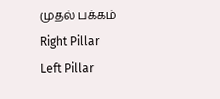முதல் பக்கம்
Right Pillar
Left Pillar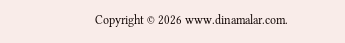Copyright © 2026 www.dinamalar.com.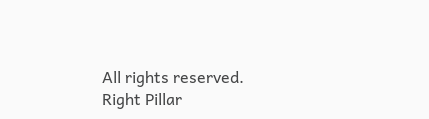All rights reserved.
Right Pillar